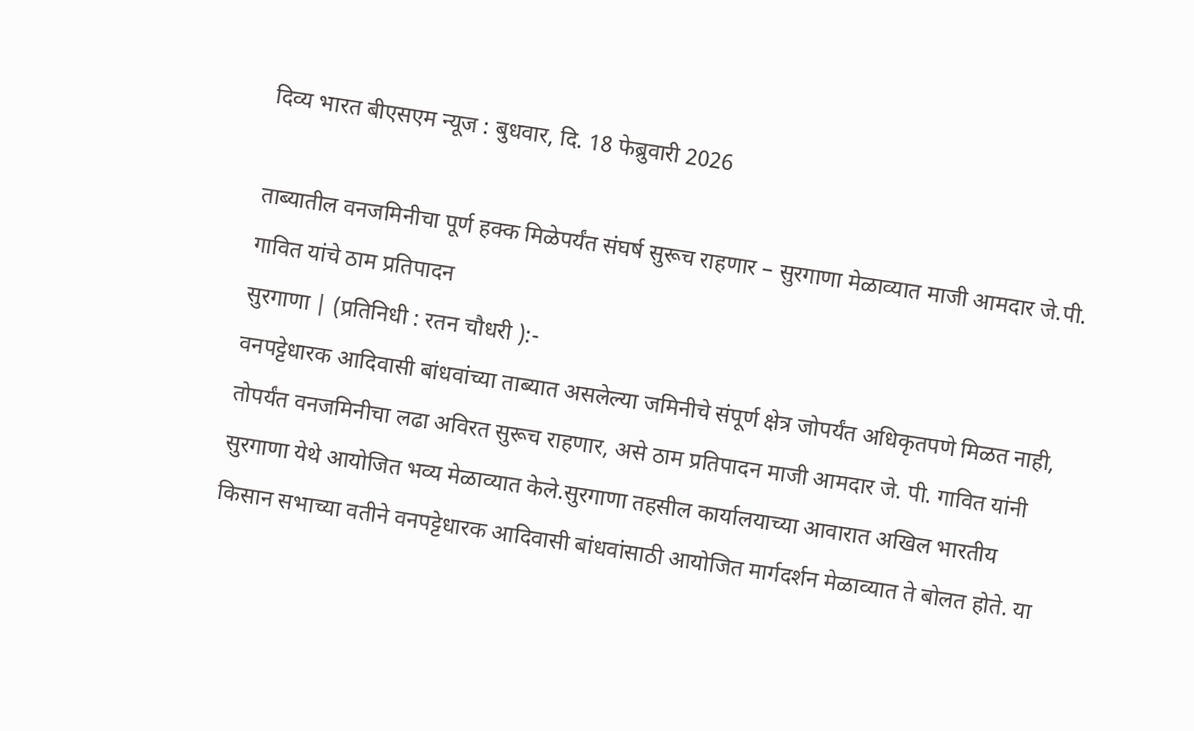दिव्य भारत बीएसएम न्यूज : बुधवार, दि. 18 फेब्रुवारी 2026

ताब्यातील वनजमिनीचा पूर्ण हक्क मिळेपर्यंत संघर्ष सुरूच राहणार – सुरगाणा मेळाव्यात माजी आमदार जे.पी. गावित यांचे ठाम प्रतिपादन
सुरगाणा | (प्रतिनिधी : रतन चौधरी ):-
वनपट्टेधारक आदिवासी बांधवांच्या ताब्यात असलेल्या जमिनीचे संपूर्ण क्षेत्र जोपर्यंत अधिकृतपणे मिळत नाही, तोपर्यंत वनजमिनीचा लढा अविरत सुरूच राहणार, असे ठाम प्रतिपादन माजी आमदार जे. पी. गावित यांनी सुरगाणा येथे आयोजित भव्य मेळाव्यात केले.सुरगाणा तहसील कार्यालयाच्या आवारात अखिल भारतीय किसान सभाच्या वतीने वनपट्टेधारक आदिवासी बांधवांसाठी आयोजित मार्गदर्शन मेळाव्यात ते बोलत होते. या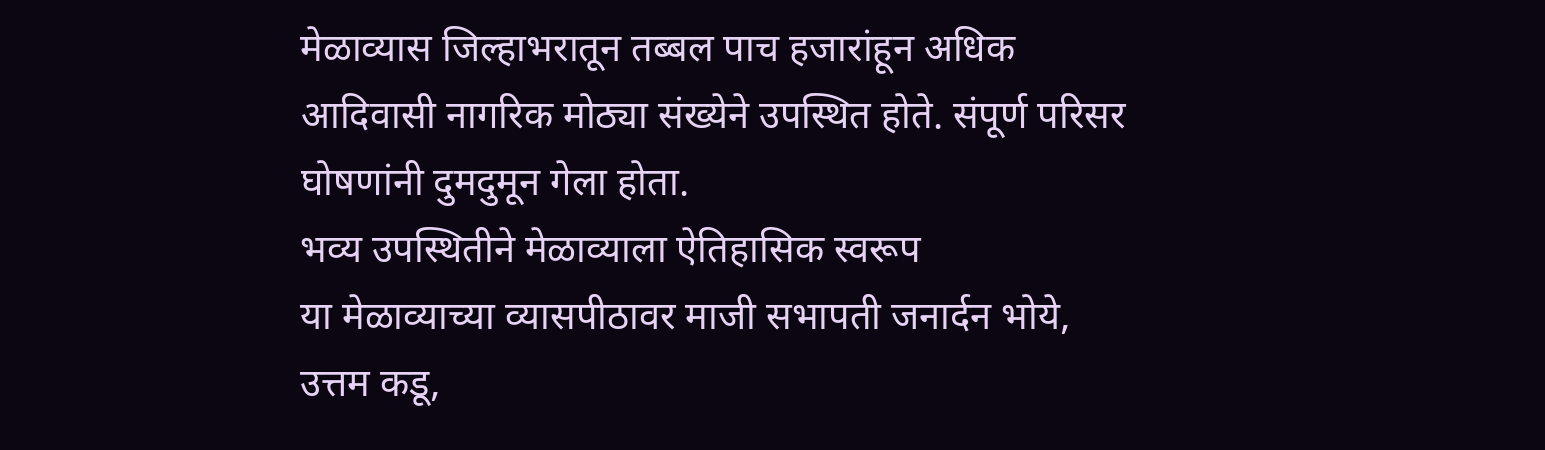मेळाव्यास जिल्हाभरातून तब्बल पाच हजारांहून अधिक आदिवासी नागरिक मोठ्या संख्येने उपस्थित होते. संपूर्ण परिसर घोषणांनी दुमदुमून गेला होता.
भव्य उपस्थितीने मेळाव्याला ऐतिहासिक स्वरूप
या मेळाव्याच्या व्यासपीठावर माजी सभापती जनार्दन भोये, उत्तम कडू,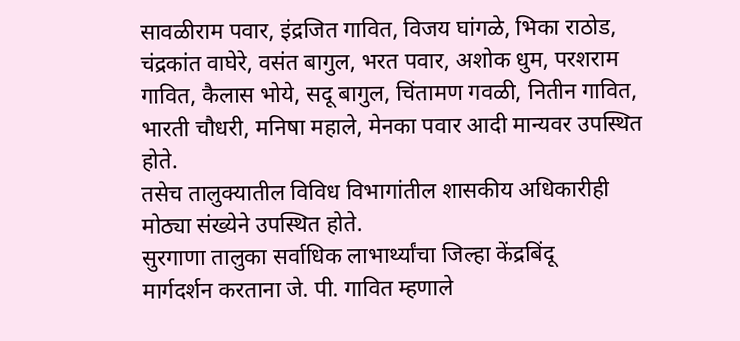सावळीराम पवार, इंद्रजित गावित, विजय घांगळे, भिका राठोड, चंद्रकांत वाघेरे, वसंत बागुल, भरत पवार, अशोक धुम, परशराम गावित, कैलास भोये, सदू बागुल, चिंतामण गवळी, नितीन गावित, भारती चौधरी, मनिषा महाले, मेनका पवार आदी मान्यवर उपस्थित होते.
तसेच तालुक्यातील विविध विभागांतील शासकीय अधिकारीही मोठ्या संख्येने उपस्थित होते.
सुरगाणा तालुका सर्वाधिक लाभार्थ्यांचा जिल्हा केंद्रबिंदू
मार्गदर्शन करताना जे. पी. गावित म्हणाले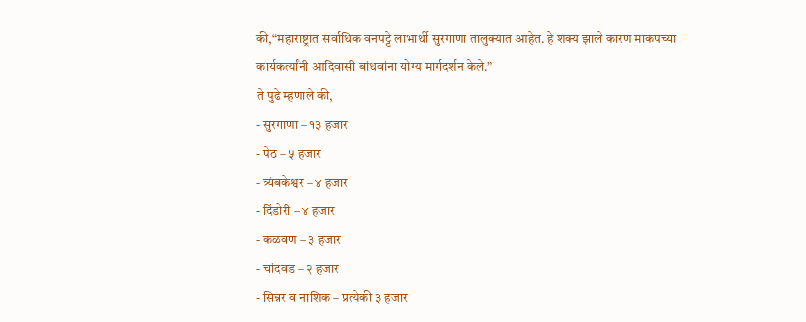की,“महाराष्ट्रात सर्वाधिक वनपट्टे लाभार्थी सुरगाणा तालुक्यात आहेत. हे शक्य झाले कारण माकपच्या कार्यकर्त्यांनी आदिवासी बांधवांना योग्य मार्गदर्शन केले.”
ते पुढे म्हणाले की,
- सुरगाणा – १३ हजार
- पेठ – ५ हजार
- त्र्यंबकेश्वर – ४ हजार
- दिंडोरी – ४ हजार
- कळवण – ३ हजार
- चांदवड – २ हजार
- सिन्नर व नाशिक – प्रत्येकी ३ हजार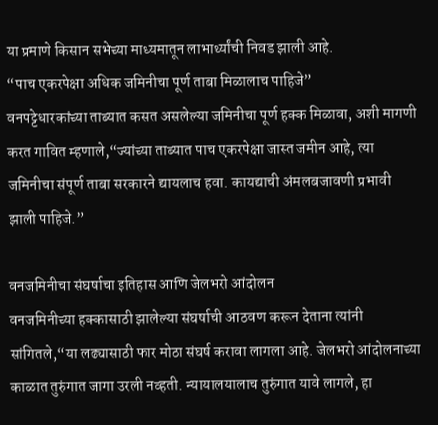या प्रमाणे किसान सभेच्या माध्यमातून लाभार्थ्यांची निवड झाली आहे.
“पाच एकरपेक्षा अधिक जमिनीचा पूर्ण ताबा मिळालाच पाहिजे”
वनपट्टेधारकांच्या ताब्यात कसत असलेल्या जमिनीचा पूर्ण हक्क मिळावा, अशी मागणी करत गावित म्हणाले,“ज्यांच्या ताब्यात पाच एकरपेक्षा जास्त जमीन आहे, त्या जमिनीचा संपूर्ण ताबा सरकारने द्यायलाच हवा. कायद्याची अंमलबजावणी प्रभावी झाली पाहिजे.”

वनजमिनीचा संघर्षाचा इतिहास आणि जेलभरो आंदोलन
वनजमिनीच्या हक्कासाठी झालेल्या संघर्षाची आठवण करून देताना त्यांनी सांगितले,“या लढ्यासाठी फार मोठा संघर्ष करावा लागला आहे. जेलभरो आंदोलनाच्या काळात तुरुंगात जागा उरली नव्हती. न्यायालयालाच तुरुंगात यावे लागले, हा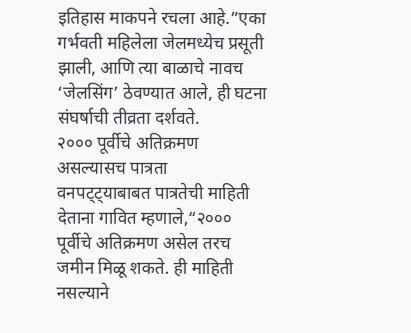इतिहास माकपने रचला आहे.”एका गर्भवती महिलेला जेलमध्येच प्रसूती झाली, आणि त्या बाळाचे नावच ‘जेलसिंग’ ठेवण्यात आले, ही घटना संघर्षाची तीव्रता दर्शवते.
२००० पूर्वीचे अतिक्रमण असल्यासच पात्रता
वनपट्ट्याबाबत पात्रतेची माहिती देताना गावित म्हणाले,“२००० पूर्वीचे अतिक्रमण असेल तरच जमीन मिळू शकते. ही माहिती नसल्याने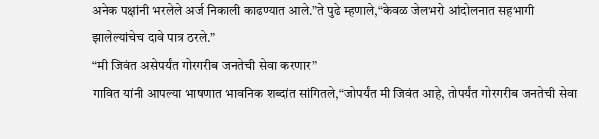अनेक पक्षांनी भरलेले अर्ज निकाली काढण्यात आले.”ते पुढे म्हणाले,“केवळ जेलभरो आंदोलनात सहभागी झालेल्यांचेच दावे पात्र ठरले.”
“मी जिवंत असेपर्यंत गोरगरीब जनतेची सेवा करणार”
गावित यांनी आपल्या भाषणात भावनिक शब्दांत सांगितले,“जोपर्यंत मी जिवंत आहे, तोपर्यंत गोरगरीब जनतेची सेवा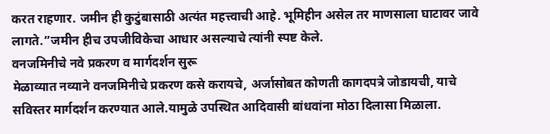करत राहणार. जमीन ही कुटुंबासाठी अत्यंत महत्त्वाची आहे. भूमिहीन असेल तर माणसाला घाटावर जावे लागते.”जमीन हीच उपजीविकेचा आधार असल्याचे त्यांनी स्पष्ट केले.
वनजमिनीचे नवे प्रकरण व मार्गदर्शन सुरू
मेळाव्यात नव्याने वनजमिनीचे प्रकरण कसे करायचे, अर्जासोबत कोणती कागदपत्रे जोडायची, याचे सविस्तर मार्गदर्शन करण्यात आले.यामुळे उपस्थित आदिवासी बांधवांना मोठा दिलासा मिळाला.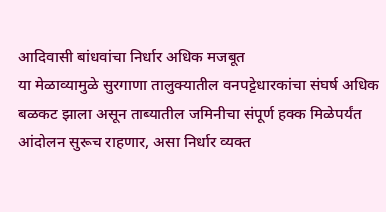आदिवासी बांधवांचा निर्धार अधिक मजबूत
या मेळाव्यामुळे सुरगाणा तालुक्यातील वनपट्टेधारकांचा संघर्ष अधिक बळकट झाला असून ताब्यातील जमिनीचा संपूर्ण हक्क मिळेपर्यंत आंदोलन सुरूच राहणार, असा निर्धार व्यक्त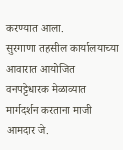करण्यात आला.
सुरगाणा तहसील कार्यालयाच्या आवारात आयोजित वनपट्टेधारक मेळाव्यात मार्गदर्शन करताना माजी आमदार जे.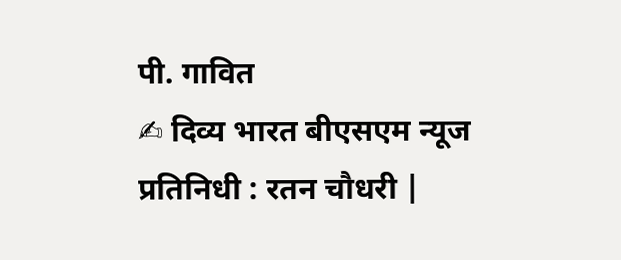पी. गावित
✍ दिव्य भारत बीएसएम न्यूज
प्रतिनिधी : रतन चौधरी |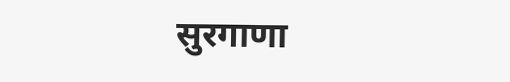सुरगाणा